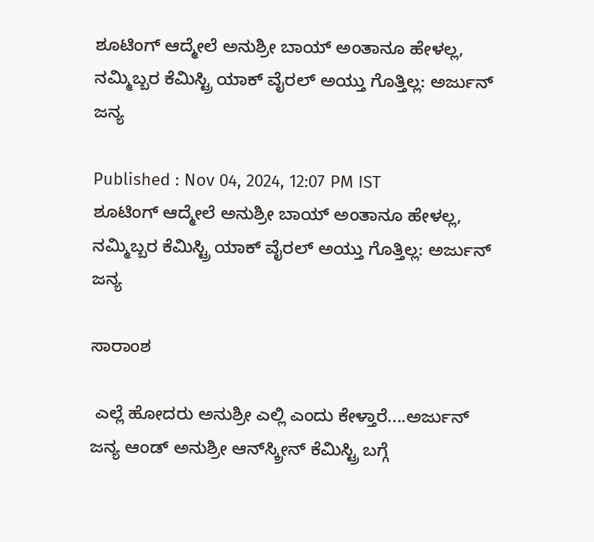ಶೂಟಿಂಗ್ ಆದ್ಮೇಲೆ ಅನುಶ್ರೀ ಬಾಯ್ ಅಂತಾನೂ ಹೇಳಲ್ಲ, ನಮ್ಮಿಬ್ಬರ ಕೆಮಿಸ್ಟ್ರಿ ಯಾಕ್ ವೈರಲ್ ಅಯ್ತು ಗೊತ್ತಿಲ್ಲ: ಅರ್ಜುನ್ ಜನ್ಯ

Published : Nov 04, 2024, 12:07 PM IST
ಶೂಟಿಂಗ್ ಆದ್ಮೇಲೆ ಅನುಶ್ರೀ ಬಾಯ್ ಅಂತಾನೂ ಹೇಳಲ್ಲ, ನಮ್ಮಿಬ್ಬರ ಕೆಮಿಸ್ಟ್ರಿ ಯಾಕ್ ವೈರಲ್ ಅಯ್ತು ಗೊತ್ತಿಲ್ಲ: ಅರ್ಜುನ್ ಜನ್ಯ

ಸಾರಾಂಶ

 ಎಲ್ಲೆ ಹೋದರು ಅನುಶ್ರೀ ಎಲ್ಲಿ ಎಂದು ಕೇಳ್ತಾರೆ....ಅರ್ಜುನ್ ಜನ್ಯ ಆಂಡ್‌ ಅನುಶ್ರೀ ಆನ್‌ಸ್ಕ್ರೀನ್ ಕೆಮಿಸ್ಟ್ರಿ ಬಗ್ಗೆ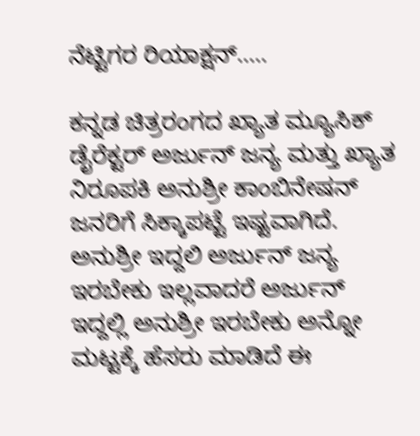ನೆಟ್ಟಿಗರ ರಿಯಾಕ್ಷನ್.....

ಕನ್ನಡ ಚಿತ್ರರಂಗದ ಖ್ಯಾತ ಮ್ಯೂಸಿಕ್ ಡೈರೆಕ್ಟರ್ ಅರ್ಜುನ್ ಜನ್ಯ ಮತ್ತು ಖ್ಯಾತ ನಿರೂಪಕಿ ಅನುಶ್ರೀ ಕಾಂಬಿನೇಷನ್‌ ಜನರಿಗೆ ಸಿಕ್ಕಾಪಟ್ಟೆ ಇಷ್ಟವಾಗಿದೆ. ಅನುಶ್ರೀ ಇದ್ದಲಿ ಅರ್ಜುನ್ ಜನ್ಯ ಇರಬೇಕು ಇಲ್ಲವಾದರೆ ಅರ್ಜುನ್ ಇದ್ದಲ್ಲಿ ಅನುಶ್ರೀ ಇರಬೇಕು ಅನ್ನೋ ಮಟ್ಟಕ್ಕೆ ಹೆಸರು ಮಾಡಿದೆ ಈ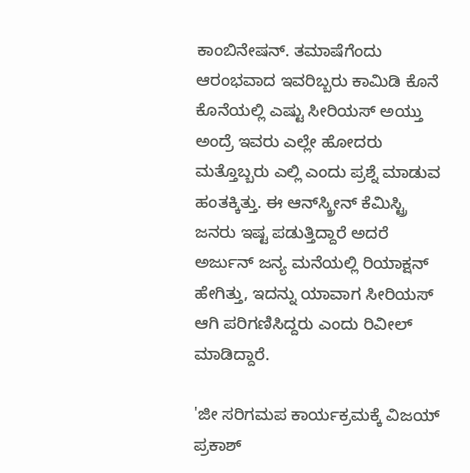ಕಾಂಬಿನೇಷನ್‌. ತಮಾಷೆಗೆಂದು ಆರಂಭವಾದ ಇವರಿಬ್ಬರು ಕಾಮಿಡಿ ಕೊನೆ ಕೊನೆಯಲ್ಲಿ ಎಷ್ಟು ಸೀರಿಯಸ್ ಅಯ್ತು ಅಂದ್ರೆ ಇವರು ಎಲ್ಲೇ ಹೋದರು ಮತ್ತೊಬ್ಬರು ಎಲ್ಲಿ ಎಂದು ಪ್ರಶ್ನೆ ಮಾಡುವ ಹಂತಕ್ಕಿತ್ತು. ಈ ಆನ್‌ಸ್ಕ್ರೀನ್ ಕೆಮಿಸ್ಟ್ರಿ ಜನರು ಇಷ್ಟ ಪಡುತ್ತಿದ್ದಾರೆ ಅದರೆ ಅರ್ಜುನ್ ಜನ್ಯ ಮನೆಯಲ್ಲಿ ರಿಯಾಕ್ಷನ್ ಹೇಗಿತ್ತು, ಇದನ್ನು ಯಾವಾಗ ಸೀರಿಯಸ್ ಆಗಿ ಪರಿಗಣಿಸಿದ್ದರು ಎಂದು ರಿವೀಲ್ ಮಾಡಿದ್ದಾರೆ.

'ಜೀ ಸರಿಗಮಪ ಕಾರ್ಯಕ್ರಮಕ್ಕೆ ವಿಜಯ್ ಪ್ರಕಾಶ್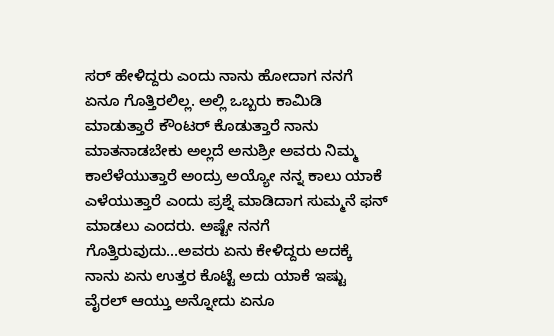ಸರ್ ಹೇಳಿದ್ದರು ಎಂದು ನಾನು ಹೋದಾಗ ನನಗೆ ಏನೂ ಗೊತ್ತಿರಲಿಲ್ಲ. ಅಲ್ಲಿ ಒಬ್ಬರು ಕಾಮಿಡಿ ಮಾಡುತ್ತಾರೆ ಕೌಂಟರ್ ಕೊಡುತ್ತಾರೆ ನಾನು ಮಾತನಾಡಬೇಕು ಅಲ್ಲದೆ ಅನುಶ್ರೀ ಅವರು ನಿಮ್ಮ ಕಾಲೆಳೆಯುತ್ತಾರೆ ಅಂದ್ರು ಅಯ್ಯೋ ನನ್ನ ಕಾಲು ಯಾಕೆ ಎಳೆಯುತ್ತಾರೆ ಎಂದು ಪ್ರಶ್ನೆ ಮಾಡಿದಾಗ ಸುಮ್ಮನೆ ಫನ್‌ ಮಾಡಲು ಎಂದರು. ಅಷ್ಟೇ ನನಗೆ ಗೊತ್ತಿರುವುದು...ಅವರು ಏನು ಕೇಳಿದ್ದರು ಅದಕ್ಕೆ ನಾನು ಏನು ಉತ್ತರ ಕೊಟ್ಟೆ ಅದು ಯಾಕೆ ಇಷ್ಟು ವೈರಲ್ ಆಯ್ತು ಅನ್ನೋದು ಏನೂ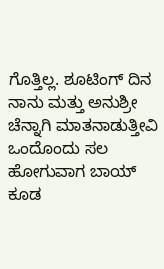ಗೊತ್ತಿಲ್ಲ. ಶೂಟಿಂಗ್ ದಿನ ನಾನು ಮತ್ತು ಅನುಶ್ರೀ ಚೆನ್ನಾಗಿ ಮಾತನಾಡುತ್ತೀವಿ ಒಂದೊಂದು ಸಲ ಹೋಗುವಾಗ ಬಾಯ್ ಕೂಡ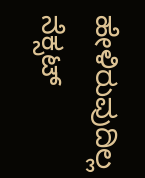ಹೇಳಿರುವುದಿಲ್ಲ ನೆಕ್ಸಟ್‌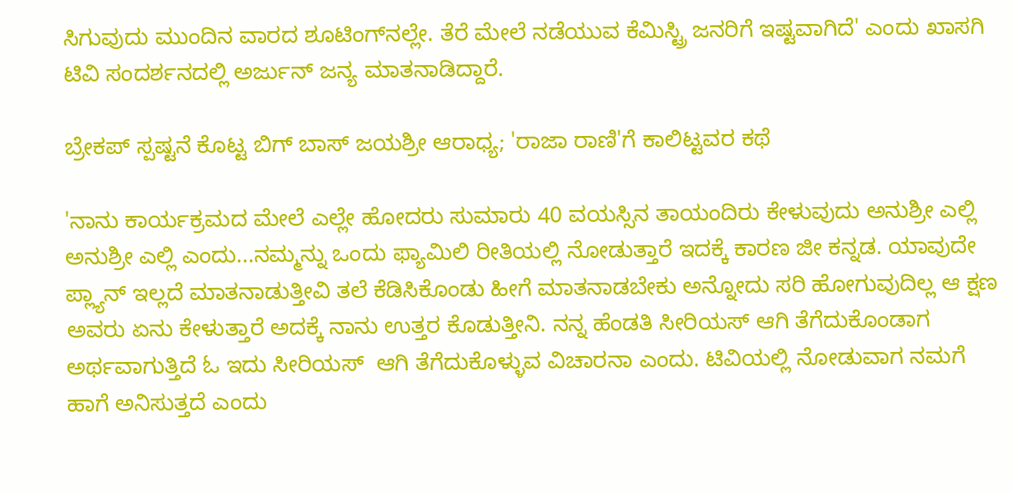ಸಿಗುವುದು ಮುಂದಿನ ವಾರದ ಶೂಟಿಂಗ್‌ನಲ್ಲೇ. ತೆರೆ ಮೇಲೆ ನಡೆಯುವ ಕೆಮಿಸ್ಟ್ರಿ ಜನರಿಗೆ ಇಷ್ಟವಾಗಿದೆ' ಎಂದು ಖಾಸಗಿ ಟಿವಿ ಸಂದರ್ಶನದಲ್ಲಿ ಅರ್ಜುನ್ ಜನ್ಯ ಮಾತನಾಡಿದ್ದಾರೆ.

ಬ್ರೇಕಪ್ ಸ್ಪಷ್ಟನೆ ಕೊಟ್ಟ ಬಿಗ್ ಬಾಸ್ ಜಯಶ್ರೀ ಆರಾಧ್ಯ; 'ರಾಜಾ ರಾಣಿ'ಗೆ ಕಾಲಿಟ್ಟವರ ಕಥೆ

'ನಾನು ಕಾರ್ಯಕ್ರಮದ ಮೇಲೆ ಎಲ್ಲೇ ಹೋದರು ಸುಮಾರು 40 ವಯಸ್ಸಿನ ತಾಯಂದಿರು ಕೇಳುವುದು ಅನುಶ್ರೀ ಎಲ್ಲಿ ಅನುಶ್ರೀ ಎಲ್ಲಿ ಎಂದು...ನಮ್ಮನ್ನು ಒಂದು ಫ್ಯಾಮಿಲಿ ರೀತಿಯಲ್ಲಿ ನೋಡುತ್ತಾರೆ ಇದಕ್ಕೆ ಕಾರಣ ಜೀ ಕನ್ನಡ. ಯಾವುದೇ ಪ್ಲ್ಯಾನ್ ಇಲ್ಲದೆ ಮಾತನಾಡುತ್ತೀವಿ ತಲೆ ಕೆಡಿಸಿಕೊಂಡು ಹೀಗೆ ಮಾತನಾಡಬೇಕು ಅನ್ನೋದು ಸರಿ ಹೋಗುವುದಿಲ್ಲ ಆ ಕ್ಷಣ ಅವರು ಏನು ಕೇಳುತ್ತಾರೆ ಅದಕ್ಕೆ ನಾನು ಉತ್ತರ ಕೊಡುತ್ತೀನಿ. ನನ್ನ ಹೆಂಡತಿ ಸೀರಿಯಸ್ ಆಗಿ ತೆಗೆದುಕೊಂಡಾಗ ಅರ್ಥವಾಗುತ್ತಿದೆ ಓ ಇದು ಸೀರಿಯಸ್  ಆಗಿ ತೆಗೆದುಕೊಳ್ಳುವ ವಿಚಾರನಾ ಎಂದು. ಟಿವಿಯಲ್ಲಿ ನೋಡುವಾಗ ನಮಗೆ ಹಾಗೆ ಅನಿಸುತ್ತದೆ ಎಂದು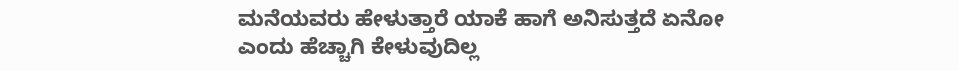ಮನೆಯವರು ಹೇಳುತ್ತಾರೆ ಯಾಕೆ ಹಾಗೆ ಅನಿಸುತ್ತದೆ ಏನೋ ಎಂದು ಹೆಚ್ಚಾಗಿ ಕೇಳುವುದಿಲ್ಲ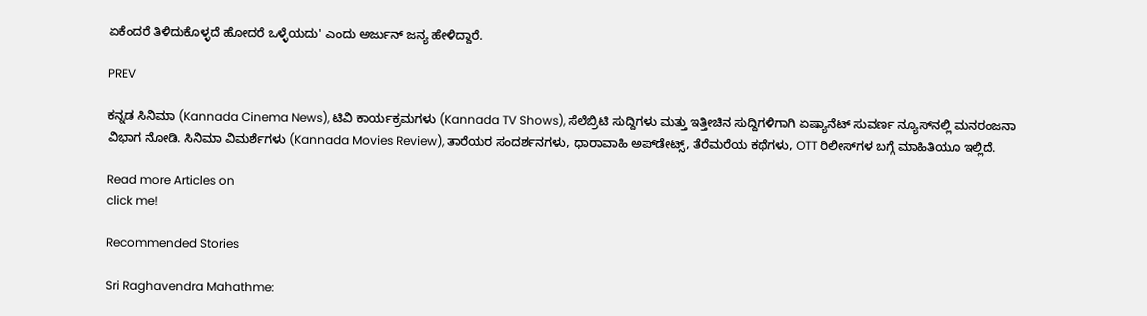ಏಕೆಂದರೆ ತಿಳಿದುಕೊಳ್ಳದೆ ಹೋದರೆ ಒಳ್ಳೆಯದು' ಎಂದು ಅರ್ಜುನ್ ಜನ್ಯ ಹೇಳಿದ್ದಾರೆ.

PREV

ಕನ್ನಡ ಸಿನಿಮಾ (Kannada Cinema News), ಟಿವಿ ಕಾರ್ಯಕ್ರಮಗಳು (Kannada TV Shows), ಸೆಲೆಬ್ರಿಟಿ ಸುದ್ದಿಗಳು ಮತ್ತು ಇತ್ತೀಚಿನ ಸುದ್ದಿಗಳಿಗಾಗಿ ಏಷ್ಯಾನೆಟ್ ಸುವರ್ಣ ನ್ಯೂಸ್‌ನಲ್ಲಿ ಮನರಂಜನಾ ವಿಭಾಗ ನೋಡಿ. ಸಿನಿಮಾ ವಿಮರ್ಶೆಗಳು (Kannada Movies Review), ತಾರೆಯರ ಸಂದರ್ಶನಗಳು, ಧಾರಾವಾಹಿ ಅಪ್‌ಡೇಟ್ಸ್‌, ತೆರೆಮರೆಯ ಕಥೆಗಳು, OTT ರಿಲೀಸ್‌ಗಳ ಬಗ್ಗೆ ಮಾಹಿತಿಯೂ ಇಲ್ಲಿದೆ.

Read more Articles on
click me!

Recommended Stories

Sri Raghavendra Mahathme: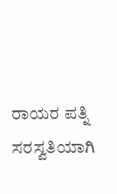ರಾಯರ ಪತ್ನಿ ಸರಸ್ವತಿಯಾಗಿ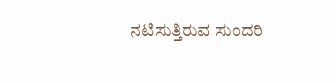ನಟಿಸುತ್ತಿರುವ ಸುಂದರಿ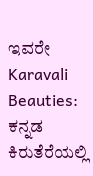ಇವರೇ
Karavali Beauties: ಕನ್ನಡ ಕಿರುತೆರೆಯಲ್ಲಿ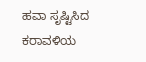ಹವಾ ಸೃಷ್ಟಿಸಿದ ಕರಾವಳಿಯ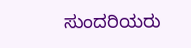ಸುಂದರಿಯರು